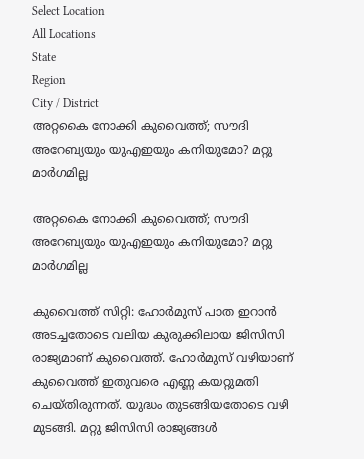Select Location
All Locations
State
Region
City / District
അറ്റകൈ നോക്കി കുവൈത്ത്; സൗദി അറേബ്യയും യുഎഇയും കനിയുമോ? മറ്റു മാര്‍ഗമില്ല

അറ്റകൈ നോക്കി കുവൈത്ത്; സൗദി അറേബ്യയും യുഎഇയും കനിയുമോ? മറ്റു മാര്‍ഗമില്ല

കുവൈത്ത് സിറ്റി: ഹോര്‍മുസ് പാത ഇറാന്‍ അടച്ചതോടെ വലിയ കുരുക്കിലായ ജിസിസി രാജ്യമാണ് കുവൈത്ത്. ഹോര്‍മുസ് വഴിയാണ് കുവൈത്ത് ഇതുവരെ എണ്ണ കയറ്റുമതി ചെയ്തിരുന്നത്. യുദ്ധം തുടങ്ങിയതോടെ വഴി മുടങ്ങി. മറ്റു ജിസിസി രാജ്യങ്ങള്‍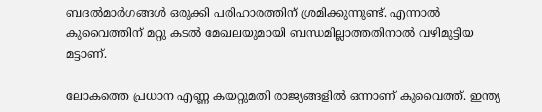ബദല്‍മാര്‍ഗങ്ങള്‍ ഒരുക്കി പരിഹാരത്തിന് ശ്രമിക്കുന്നുണ്ട്. എന്നാല്‍ കുവൈത്തിന് മറ്റു കടല്‍ മേഖലയുമായി ബന്ധമില്ലാത്തതിനാല്‍ വഴിമുട്ടിയ മട്ടാണ്.

ലോകത്തെ പ്രധാന എണ്ണ കയറ്റുമതി രാജ്യങ്ങളില്‍ ഒന്നാണ് കുവൈത്ത്. ഇന്ത്യ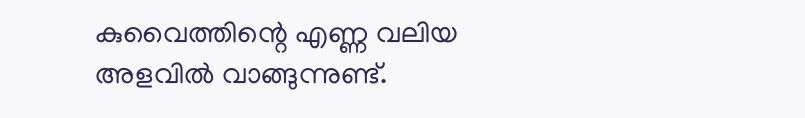കുവൈത്തിന്റെ എണ്ണ വലിയ അളവില്‍ വാങ്ങുന്നുണ്ട്.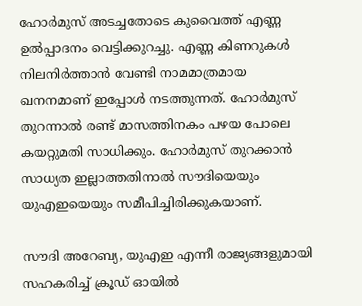ഹോര്‍മുസ് അടച്ചതോടെ കുവൈത്ത് എണ്ണ ഉല്‍പ്പാദനം വെട്ടിക്കുറച്ചു. എണ്ണ കിണറുകള്‍ നിലനിര്‍ത്താന്‍ വേണ്ടി നാമമാത്രമായ ഖനനമാണ് ഇപ്പോള്‍ നടത്തുന്നത്. ഹോര്‍മുസ് തുറന്നാല്‍ രണ്ട് മാസത്തിനകം പഴയ പോലെ കയറ്റുമതി സാധിക്കും. ഹോര്‍മുസ് തുറക്കാന്‍ സാധ്യത ഇല്ലാത്തതിനാല്‍ സൗദിയെയും യുഎഇയെയും സമീപിച്ചിരിക്കുകയാണ്.

സൗദി അറേബ്യ, യുഎഇ എന്നീ രാജ്യങ്ങളുമായി സഹകരിച്ച് ക്രൂഡ് ഓയില്‍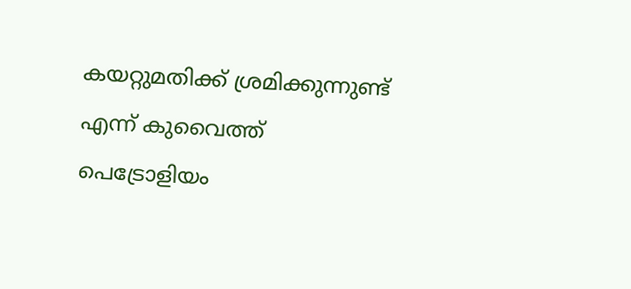കയറ്റുമതിക്ക് ശ്രമിക്കുന്നുണ്ട് എന്ന് കുവൈത്ത് പെട്രോളിയം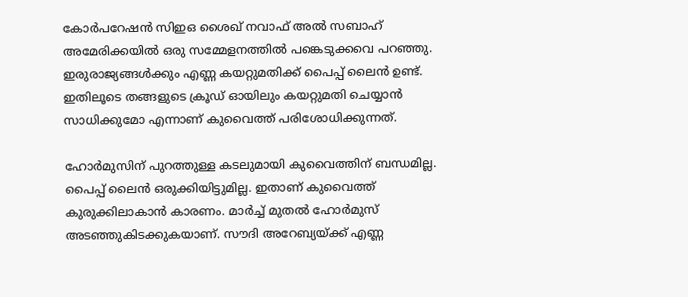കോര്‍പറേഷന്‍ സിഇഒ ശൈഖ് നവാഫ് അല്‍ സബാഹ് അമേരിക്കയില്‍ ഒരു സമ്മേളനത്തില്‍ പങ്കെടുക്കവെ പറഞ്ഞു. ഇരുരാജ്യങ്ങള്‍ക്കും എണ്ണ കയറ്റുമതിക്ക് പൈപ്പ് ലൈന്‍ ഉണ്ട്. ഇതിലൂടെ തങ്ങളുടെ ക്രൂഡ് ഓയിലും കയറ്റുമതി ചെയ്യാന്‍ സാധിക്കുമോ എന്നാണ് കുവൈത്ത് പരിശോധിക്കുന്നത്.

ഹോര്‍മുസിന് പുറത്തുള്ള കടലുമായി കുവൈത്തിന് ബന്ധമില്ല. പൈപ്പ് ലൈന്‍ ഒരുക്കിയിട്ടുമില്ല. ഇതാണ് കുവൈത്ത് കുരുക്കിലാകാന്‍ കാരണം. മാര്‍ച്ച് മുതല്‍ ഹോര്‍മുസ് അടഞ്ഞുകിടക്കുകയാണ്. സൗദി അറേബ്യയ്ക്ക് എണ്ണ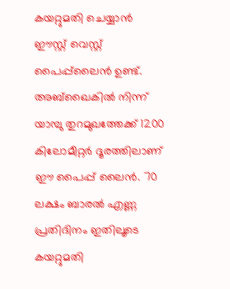കയറ്റുമതി ചെയ്യാന്‍ ഈസ്റ്റ് വെസ്റ്റ് പൈപ്പ്‌ലൈന്‍ ഉണ്ട്. അബ്‌ഖൈകില്‍ നിന്ന് യാമ്പു തുറമുഖത്തേക്ക് 1200 കിലോമീറ്റര്‍ ദൂരത്തിലാണ് ഈ പൈപ്പ് ലൈന്‍. 70 ലക്ഷം ബാരല്‍ എണ്ണ പ്രതിദിനം ഇതിലൂടെ കയറ്റുമതി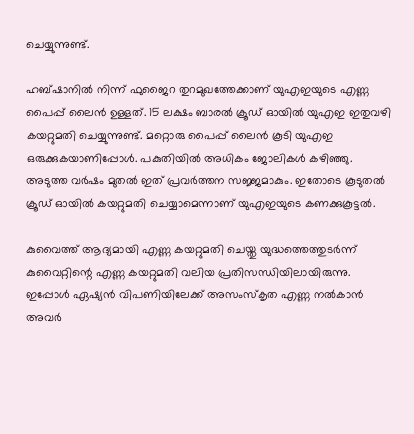ചെയ്യുന്നുണ്ട്.

ഹബ്ഷാനില്‍ നിന്ന് ഫുജൈറ തുറമുഖത്തേക്കാണ് യുഎഇയുടെ എണ്ണ പൈപ്പ് ലൈന്‍ ഉള്ളത്. 15 ലക്ഷം ബാരല്‍ ക്രൂഡ് ഓയില്‍ യുഎഇ ഇതുവഴി കയറ്റുമതി ചെയ്യുന്നുണ്ട്. മറ്റൊരു പൈപ്പ് ലൈന്‍ കൂടി യുഎഇ ഒരുക്കുകയാണിപ്പോള്‍. പകുതിയില്‍ അധികം ജോലികള്‍ കഴിഞ്ഞു. അടുത്ത വര്‍ഷം മുതല്‍ ഇത് പ്രവര്‍ത്തന സജ്ജമാകും. ഇതോടെ കൂടുതല്‍ ക്രൂഡ് ഓയില്‍ കയറ്റുമതി ചെയ്യാമെന്നാണ് യുഎഇയുടെ കണക്കുകൂട്ടല്‍.

കുവൈത്ത് ആദ്യമായി എണ്ണ കയറ്റുമതി ചെയ്തു യുദ്ധത്തെത്തുടര്‍ന്ന് കുവൈറ്റിന്റെ എണ്ണ കയറ്റുമതി വലിയ പ്രതിസന്ധിയിലായിരുന്നു. ഇപ്പോള്‍ ഏഷ്യന്‍ വിപണിയിലേക്ക് അസംസ്‌കൃത എണ്ണ നല്‍കാന്‍ അവര്‍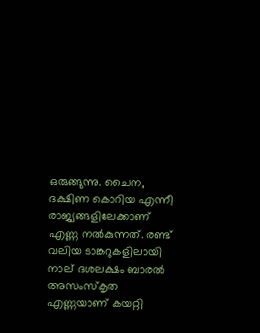ഒരുങ്ങുന്നു. ചൈന, ദക്ഷിണ കൊറിയ എന്നീ രാജ്യങ്ങളിലേക്കാണ് എണ്ണ നല്‍കുന്നത്. രണ്ട് വലിയ ടാങ്കറുകളിലായി നാല് ദശലക്ഷം ബാരല്‍ അസംസ്‌കൃത എണ്ണയാണ് കയറ്റി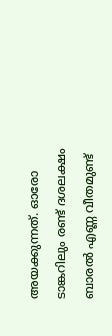അയക്കുന്നത്. ഓരോ ടാങ്കറിലും രണ്ട് ദശലക്ഷം ബാരല്‍ എണ്ണ വീതമുണ്ട്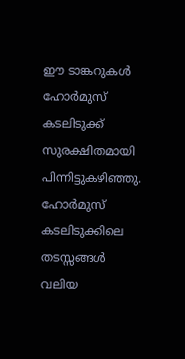ഈ ടാങ്കറുകള്‍ ഹോര്‍മുസ് കടലിടുക്ക് സുരക്ഷിതമായി പിന്നിട്ടുകഴിഞ്ഞു. ഹോര്‍മുസ് കടലിടുക്കിലെ തടസ്സങ്ങള്‍ വലിയ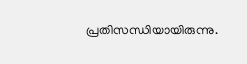പ്രതിസന്ധിയായിരുന്നു.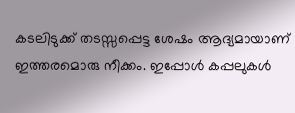കടലിടുക്ക് തടസ്സപ്പെട്ട ശേഷം ആദ്യമായാണ് ഇത്തരമൊരു നീക്കം. ഇപ്പോള്‍ കപ്പലുകള്‍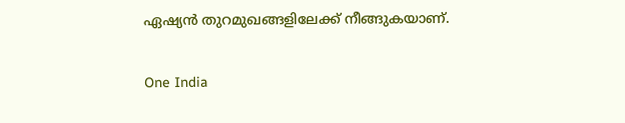ഏഷ്യന്‍ തുറമുഖങ്ങളിലേക്ക് നീങ്ങുകയാണ്.


One India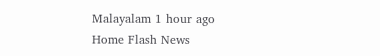Malayalam 1 hour ago
Home Flash News